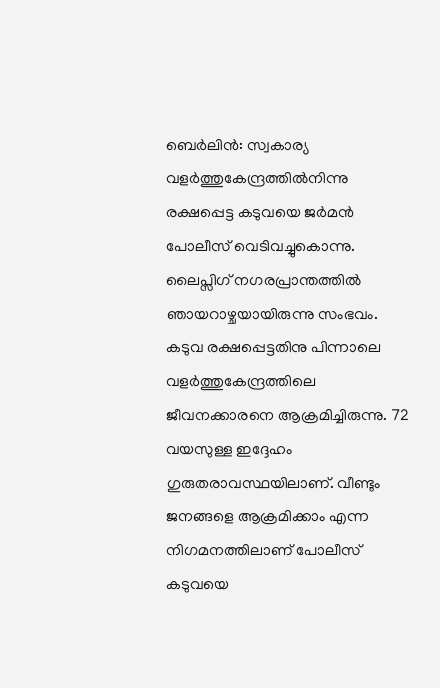ബെർലിൻ: സ്വകാര്യ വളർത്തുകേന്ദ്രത്തിൽനിന്നു രക്ഷപ്പെട്ട കടുവയെ ജർമൻ പോലീസ് വെടിവച്ചുകൊന്നു. ലൈപ്സിഗ് നഗരപ്രാന്തത്തിൽ ഞായറാഴ്ചയായിരുന്നു സംഭവം.
കടുവ രക്ഷപ്പെട്ടതിനു പിന്നാലെ വളർത്തുകേന്ദ്രത്തിലെ ജീവനക്കാരനെ ആക്രമിച്ചിരുന്നു. 72 വയസുള്ള ഇദ്ദേഹം ഗുരുതരാവസ്ഥയിലാണ്. വീണ്ടും ജനങ്ങളെ ആക്രമിക്കാം എന്ന നിഗമനത്തിലാണ് പോലീസ് കടുവയെ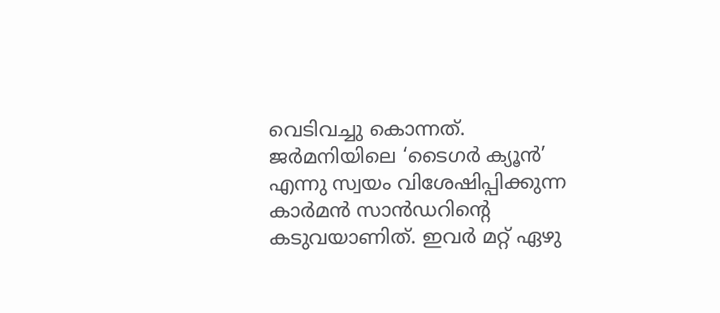വെടിവച്ചു കൊന്നത്.
ജർമനിയിലെ ‘ടൈഗർ ക്യൂൻ’ എന്നു സ്വയം വിശേഷിപ്പിക്കുന്ന കാർമൻ സാൻഡറിന്റെ കടുവയാണിത്. ഇവർ മറ്റ് ഏഴു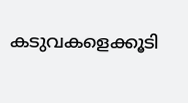കടുവകളെക്കൂടി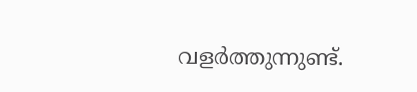വളർത്തുന്നുണ്ട്.